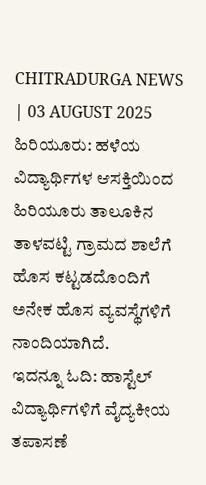CHITRADURGA NEWS | 03 AUGUST 2025
ಹಿರಿಯೂರು: ಹಳೆಯ ವಿದ್ಯಾರ್ಥಿಗಳ ಆಸಕ್ತಿಯಿಂದ ಹಿರಿಯೂರು ತಾಲೂಕಿನ ತಾಳವಟ್ಟಿ ಗ್ರಾಮದ ಶಾಲೆಗೆ ಹೊಸ ಕಟ್ಟಡದೊಂದಿಗೆ ಅನೇಕ ಹೊಸ ವ್ಯವಸ್ಥೆಗಳಿಗೆ ನಾಂದಿಯಾಗಿದೆ.
ಇದನ್ನೂ ಓದಿ: ಹಾಸ್ಟೆಲ್ ವಿದ್ಯಾರ್ಥಿಗಳಿಗೆ ವೈದ್ಯಕೀಯ ತಪಾಸಣೆ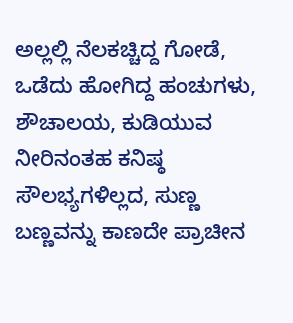ಅಲ್ಲಲ್ಲಿ ನೆಲಕಚ್ಚಿದ್ದ ಗೋಡೆ, ಒಡೆದು ಹೋಗಿದ್ದ ಹಂಚುಗಳು, ಶೌಚಾಲಯ, ಕುಡಿಯುವ ನೀರಿನಂತಹ ಕನಿಷ್ಠ ಸೌಲಭ್ಯಗಳಿಲ್ಲದ, ಸುಣ್ಣ ಬಣ್ಣವನ್ನು ಕಾಣದೇ ಪ್ರಾಚೀನ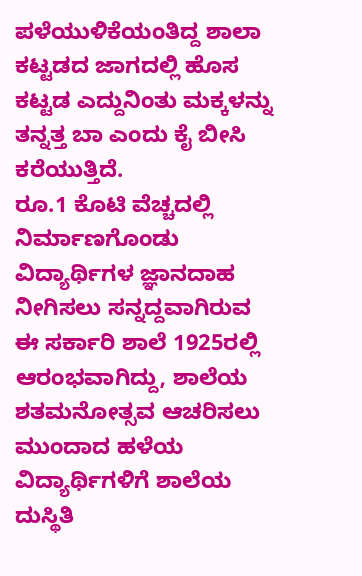ಪಳೆಯುಳಿಕೆಯಂತಿದ್ದ ಶಾಲಾ ಕಟ್ಟಡದ ಜಾಗದಲ್ಲಿ ಹೊಸ ಕಟ್ಟಡ ಎದ್ದುನಿಂತು ಮಕ್ಕಳನ್ನು ತನ್ನತ್ತ ಬಾ ಎಂದು ಕೈ ಬೀಸಿ ಕರೆಯುತ್ತಿದೆ.
ರೂ.1 ಕೊಟಿ ವೆಚ್ಚದಲ್ಲಿ ನಿರ್ಮಾಣಗೊಂಡು ವಿದ್ಯಾರ್ಥಿಗಳ ಜ್ಞಾನದಾಹ ನೀಗಿಸಲು ಸನ್ನದ್ದವಾಗಿರುವ ಈ ಸರ್ಕಾರಿ ಶಾಲೆ 1925ರಲ್ಲಿ ಆರಂಭವಾಗಿದ್ದು, ಶಾಲೆಯ ಶತಮನೋತ್ಸವ ಆಚರಿಸಲು ಮುಂದಾದ ಹಳೆಯ ವಿದ್ಯಾರ್ಥಿಗಳಿಗೆ ಶಾಲೆಯ ದುಸ್ಥಿತಿ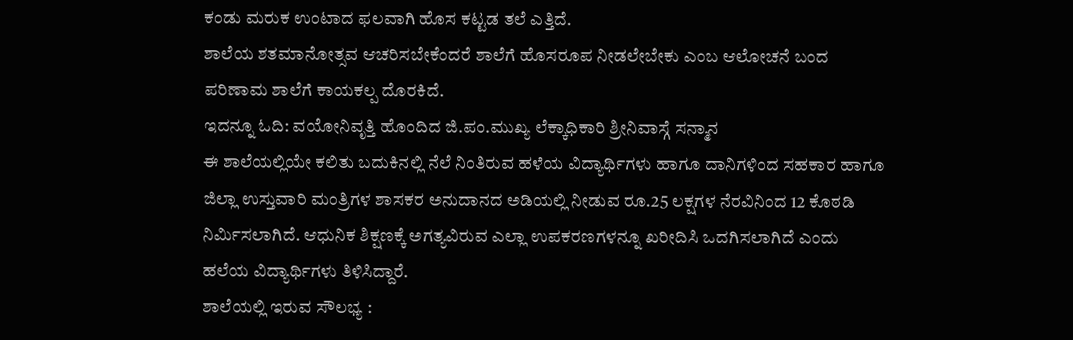ಕಂಡು ಮರುಕ ಉಂಟಾದ ಫಲವಾಗಿ ಹೊಸ ಕಟ್ಟಡ ತಲೆ ಎತ್ತಿದೆ.
ಶಾಲೆಯ ಶತಮಾನೋತ್ಸವ ಆಚರಿಸಬೇಕೆಂದರೆ ಶಾಲೆಗೆ ಹೊಸರೂಪ ನೀಡಲೇಬೇಕು ಎಂಬ ಆಲೋಚನೆ ಬಂದ ಪರಿಣಾಮ ಶಾಲೆಗೆ ಕಾಯಕಲ್ಪ ದೊರಕಿದೆ.
ಇದನ್ನೂ ಓದಿ: ವಯೋನಿವೃತ್ತಿ ಹೊಂದಿದ ಜಿ.ಪಂ.ಮುಖ್ಯ ಲೆಕ್ಕಾಧಿಕಾರಿ ಶ್ರೀನಿವಾಸ್ಗೆ ಸನ್ಮಾನ
ಈ ಶಾಲೆಯಲ್ಲಿಯೇ ಕಲಿತು ಬದುಕಿನಲ್ಲಿ ನೆಲೆ ನಿಂತಿರುವ ಹಳೆಯ ವಿದ್ಯಾರ್ಥಿಗಳು ಹಾಗೂ ದಾನಿಗಳಿಂದ ಸಹಕಾರ ಹಾಗೂ ಜಿಲ್ಲಾ ಉಸ್ತುವಾರಿ ಮಂತ್ರಿಗಳ ಶಾಸಕರ ಅನುದಾನದ ಅಡಿಯಲ್ಲಿ ನೀಡುವ ರೂ.25 ಲಕ್ಷಗಳ ನೆರವಿನಿಂದ 12 ಕೊಠಡಿ ನಿರ್ಮಿಸಲಾಗಿದೆ. ಆಧುನಿಕ ಶಿಕ್ಷಣಕ್ಕೆ ಅಗತ್ಯವಿರುವ ಎಲ್ಲಾ ಉಪಕರಣಗಳನ್ನೂ ಖರೀದಿಸಿ ಒದಗಿಸಲಾಗಿದೆ ಎಂದು ಹಲೆಯ ವಿದ್ಯಾರ್ಥಿಗಳು ತಿಳಿಸಿದ್ದಾರೆ.
ಶಾಲೆಯಲ್ಲಿ ಇರುವ ಸೌಲಭ್ಯ :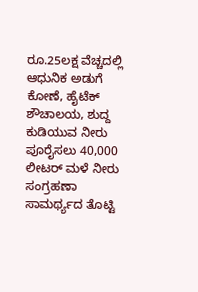ರೂ.25ಲಕ್ಷ ವೆಚ್ಚದಲ್ಲಿ ಆಧುನಿಕ ಅಡುಗೆ ಕೋಣೆ, ಹೈಟೆಕ್ ಶೌಚಾಲಯ, ಶುದ್ದ ಕುಡಿಯುವ ನೀರು ಪೂರೈಸಲು 40,000 ಲೀಟರ್ ಮಳೆ ನೀರು ಸಂಗ್ರಹಣಾ ಸಾಮರ್ಥ್ಯದ ತೊಟ್ಟಿ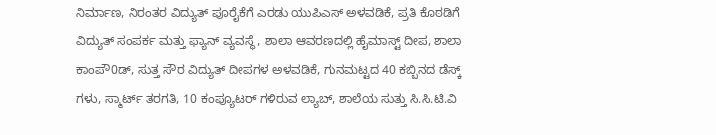ನಿರ್ಮಾಣ, ನಿರಂತರ ವಿದ್ಯುತ್ ಪೂರೈಕೆಗೆ ಎರಡು ಯುಪಿಎಸ್ ಅಳವಡಿಕೆ, ಪ್ರತಿ ಕೊಠಡಿಗೆ ವಿದ್ಯುತ್ ಸಂಪರ್ಕ ಮತ್ತು ಫ್ಯಾನ್ ವ್ಯವಸ್ಥೆ, ಶಾಲಾ ಆವರಣದಲ್ಲಿ ಹೈಮಾಸ್ಟ್ ದೀಪ, ಶಾಲಾ ಕಾಂಪೌ0ಡ್, ಸುತ್ತ ಸೌರ ವಿದ್ಯುತ್ ದೀಪಗಳ ಅಳವಡಿಕೆ, ಗುನಮಟ್ಟದ 40 ಕಬ್ಬಿನದ ಡೆಸ್ಕ್ ಗಳು, ಸ್ಮಾರ್ಟ್ ತರಗತಿ, 10 ಕಂಪ್ಯೂಟರ್ ಗಳಿರುವ ಲ್ಯಾಬ್, ಶಾಲೆಯ ಸುತ್ತು ಸಿ.ಸಿ.ಟಿ.ವಿ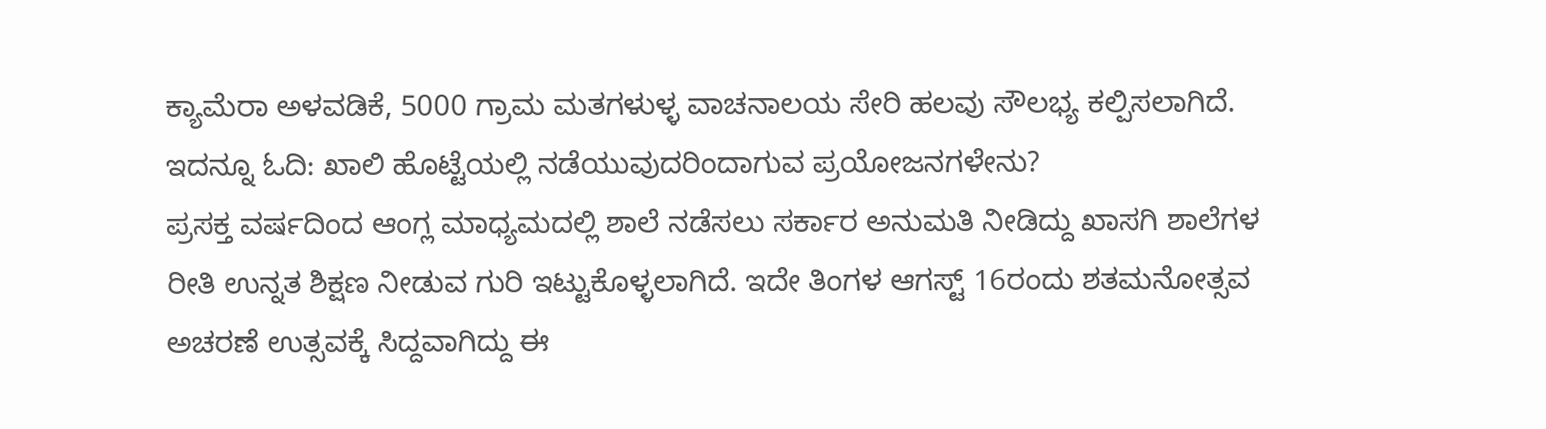ಕ್ಯಾಮೆರಾ ಅಳವಡಿಕೆ, 5000 ಗ್ರಾಮ ಮತಗಳುಳ್ಳ ವಾಚನಾಲಯ ಸೇರಿ ಹಲವು ಸೌಲಭ್ಯ ಕಲ್ಪಿಸಲಾಗಿದೆ.
ಇದನ್ನೂ ಓದಿ: ಖಾಲಿ ಹೊಟ್ಟೆಯಲ್ಲಿ ನಡೆಯುವುದರಿಂದಾಗುವ ಪ್ರಯೋಜನಗಳೇನು?
ಪ್ರಸಕ್ತ ವರ್ಷದಿಂದ ಆಂಗ್ಲ ಮಾಧ್ಯಮದಲ್ಲಿ ಶಾಲೆ ನಡೆಸಲು ಸರ್ಕಾರ ಅನುಮತಿ ನೀಡಿದ್ದು ಖಾಸಗಿ ಶಾಲೆಗಳ ರೀತಿ ಉನ್ನತ ಶಿಕ್ಷಣ ನೀಡುವ ಗುರಿ ಇಟ್ಟುಕೊಳ್ಳಲಾಗಿದೆ. ಇದೇ ತಿಂಗಳ ಆಗಸ್ಟ್ 16ರಂದು ಶತಮನೋತ್ಸವ ಅಚರಣೆ ಉತ್ಸವಕ್ಕೆ ಸಿದ್ದವಾಗಿದ್ದು ಈ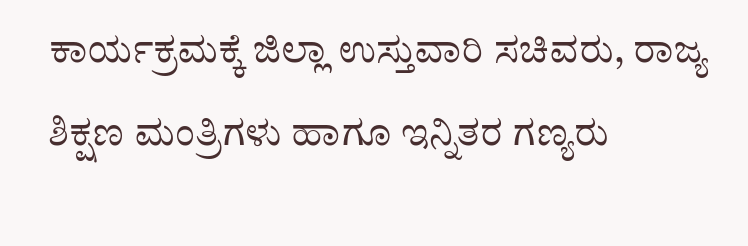ಕಾರ್ಯಕ್ರಮಕ್ಕೆ ಜಿಲ್ಲಾ ಉಸ್ತುವಾರಿ ಸಚಿವರು, ರಾಜ್ಯ ಶಿಕ್ಷಣ ಮಂತ್ರಿಗಳು ಹಾಗೂ ಇನ್ನಿತರ ಗಣ್ಯರು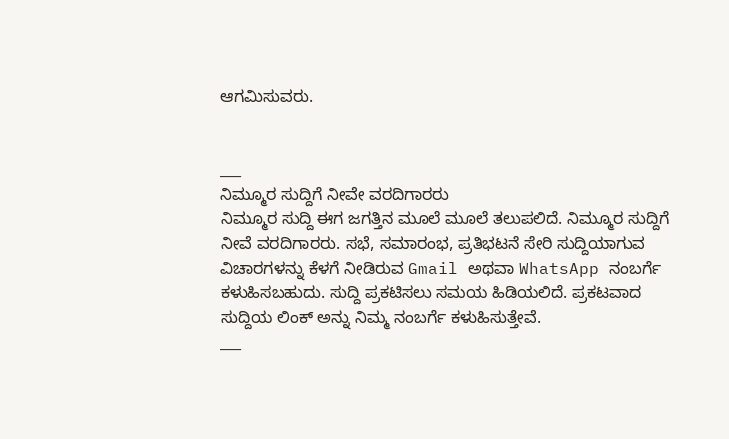ಆಗಮಿಸುವರು.


___
ನಿಮ್ಮೂರ ಸುದ್ದಿಗೆ ನೀವೇ ವರದಿಗಾರರು
ನಿಮ್ಮೂರ ಸುದ್ದಿ ಈಗ ಜಗತ್ತಿನ ಮೂಲೆ ಮೂಲೆ ತಲುಪಲಿದೆ. ನಿಮ್ಮೂರ ಸುದ್ದಿಗೆ ನೀವೆ ವರದಿಗಾರರು. ಸಭೆ, ಸಮಾರಂಭ, ಪ್ರತಿಭಟನೆ ಸೇರಿ ಸುದ್ದಿಯಾಗುವ ವಿಚಾರಗಳನ್ನು ಕೆಳಗೆ ನೀಡಿರುವ Gmail ಅಥವಾ WhatsApp ನಂಬರ್ಗೆ ಕಳುಹಿಸಬಹುದು. ಸುದ್ದಿ ಪ್ರಕಟಿಸಲು ಸಮಯ ಹಿಡಿಯಲಿದೆ. ಪ್ರಕಟವಾದ ಸುದ್ದಿಯ ಲಿಂಕ್ ಅನ್ನು ನಿಮ್ಮ ನಂಬರ್ಗೆ ಕಳುಹಿಸುತ್ತೇವೆ.
___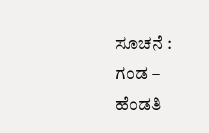ಸೂಚನೆ : ಗಂಡ – ಹೆಂಡತಿ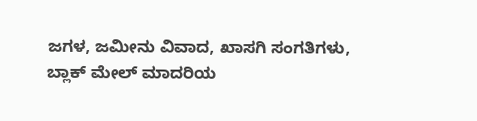ಜಗಳ, ಜಮೀನು ವಿವಾದ, ಖಾಸಗಿ ಸಂಗತಿಗಳು, ಬ್ಲಾಕ್ ಮೇಲ್ ಮಾದರಿಯ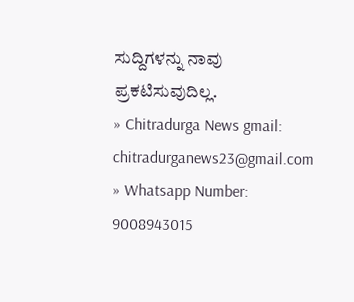ಸುದ್ದಿಗಳನ್ನು ನಾವು ಪ್ರಕಟಿಸುವುದಿಲ್ಲ.
» Chitradurga News gmail: chitradurganews23@gmail.com
» Whatsapp Number: 9008943015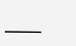___